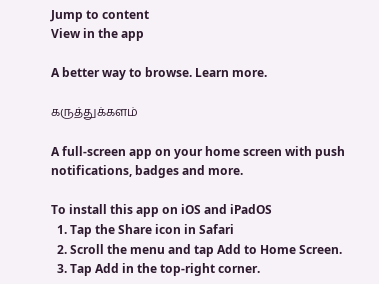Jump to content
View in the app

A better way to browse. Learn more.

கருத்துக்களம்

A full-screen app on your home screen with push notifications, badges and more.

To install this app on iOS and iPadOS
  1. Tap the Share icon in Safari
  2. Scroll the menu and tap Add to Home Screen.
  3. Tap Add in the top-right corner.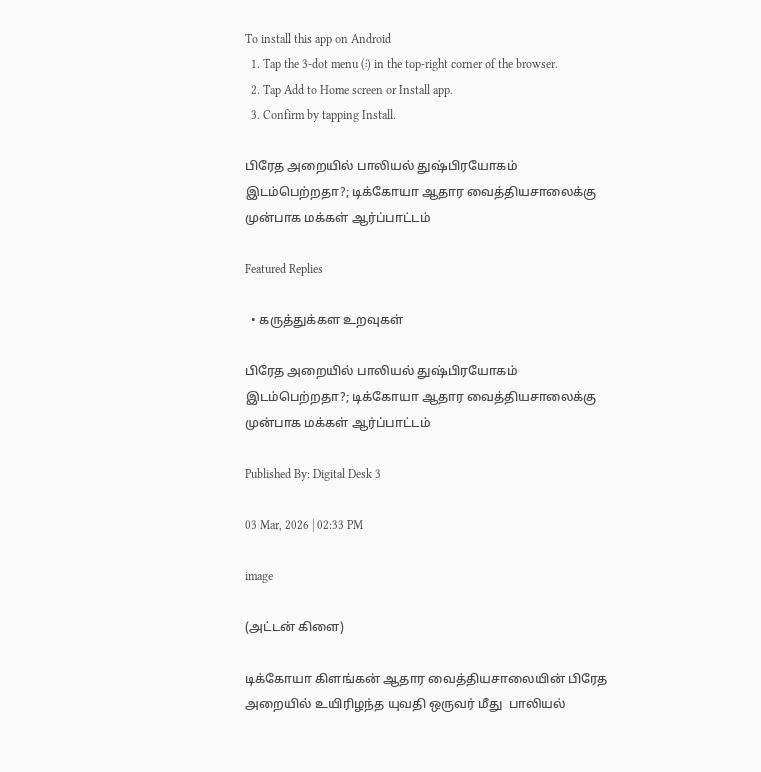To install this app on Android
  1. Tap the 3-dot menu (⋮) in the top-right corner of the browser.
  2. Tap Add to Home screen or Install app.
  3. Confirm by tapping Install.

பிரேத அறையில் பாலியல் துஷ்பிரயோகம் இடம்பெற்றதா?; டிக்கோயா ஆதார வைத்தியசாலைக்கு முன்பாக மக்கள் ஆர்ப்பாட்டம்

Featured Replies

  • கருத்துக்கள உறவுகள்

பிரேத அறையில் பாலியல் துஷ்பிரயோகம் இடம்பெற்றதா?; டிக்கோயா ஆதார வைத்தியசாலைக்கு முன்பாக மக்கள் ஆர்ப்பாட்டம்

Published By: Digital Desk 3

03 Mar, 2026 | 02:33 PM

image

(அட்டன் கிளை)

டிக்கோயா கிளங்கன் ஆதார வைத்தியசாலையின் பிரேத அறையில் உயிரிழந்த யுவதி ஒருவர் மீது  பாலியல்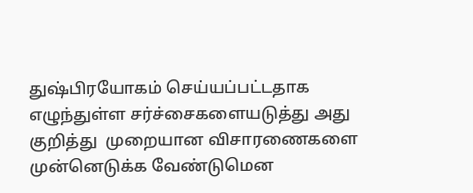துஷ்பிரயோகம் செய்யப்பட்டதாக எழுந்துள்ள சர்ச்சைகளையடுத்து அது குறித்து  முறையான விசாரணைகளை முன்னெடுக்க வேண்டுமென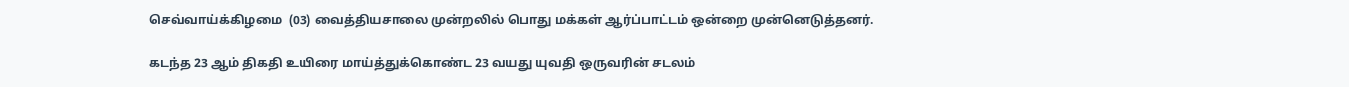செவ்வாய்க்கிழமை  (03) வைத்தியசாலை முன்றலில் பொது மக்கள் ஆர்ப்பாட்டம் ஒன்றை முன்னெடுத்தனர்.

கடந்த 23 ஆம் திகதி உயிரை மாய்த்துக்கொண்ட 23 வயது யுவதி ஒருவரின் சடலம்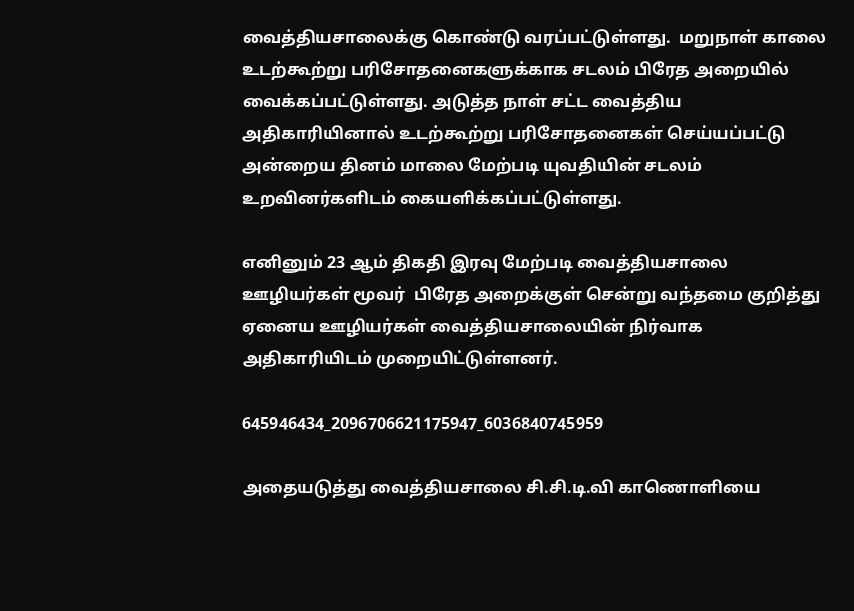வைத்தியசாலைக்கு கொண்டு வரப்பட்டுள்ளது.  மறுநாள் காலை உடற்கூற்று பரிசோதனைகளுக்காக சடலம் பிரேத அறையில் வைக்கப்பட்டுள்ளது. அடுத்த நாள் சட்ட வைத்திய அதிகாரியினால் உடற்கூற்று பரிசோதனைகள் செய்யப்பட்டு அன்றைய தினம் மாலை மேற்படி யுவதியின் சடலம் உறவினர்களிடம் கையளிக்கப்பட்டுள்ளது.

எனினும் 23 ஆம் திகதி இரவு மேற்படி வைத்தியசாலை ஊழியர்கள் மூவர்  பிரேத அறைக்குள் சென்று வந்தமை குறித்து ஏனைய ஊழியர்கள் வைத்தியசாலையின் நிர்வாக அதிகாரியிடம் முறையிட்டுள்ளனர்.

645946434_2096706621175947_6036840745959

அதையடுத்து வைத்தியசாலை சி.சி.டி.வி காணொளியை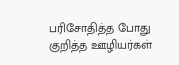பரிசோதித்த போது குறித்த ஊழியர்கள்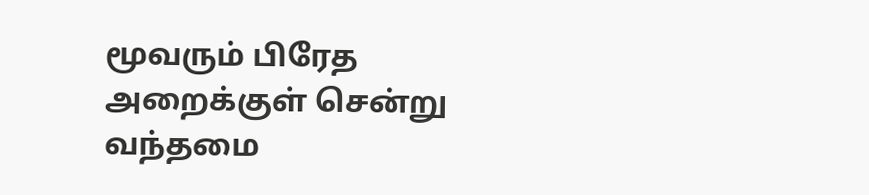மூவரும் பிரேத அறைக்குள் சென்று வந்தமை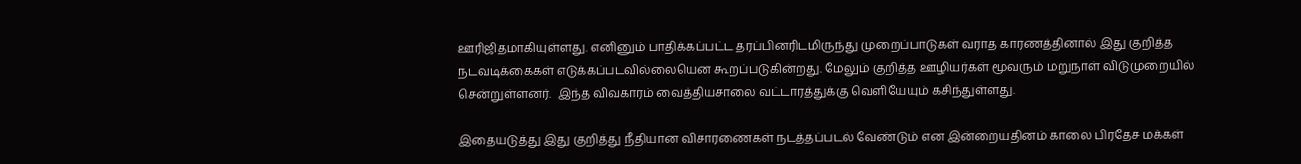ஊரிஜிதமாகியுள்ளது. எனினும் பாதிக்கப்பட்ட தரப்பினரிடமிருந்து முறைப்பாடுகள் வராத காரணத்தினால் இது குறித்த நடவடிக்கைகள் எடுக்கப்படவில்லையென கூறப்படுகின்றது. மேலும் குறித்த ஊழியர்கள் மூவரும் மறுநாள் விடுமுறையில் சென்றுள்ளனர்.  இந்த விவகாரம் வைத்தியசாலை வட்டாரத்துக்கு வெளியேயும் கசிந்துள்ளது.

இதையடுத்து இது குறித்து நீதியான விசாரணைகள் நடத்தப்படல் வேண்டும் என இன்றையதினம் காலை பிரதேச மக்கள்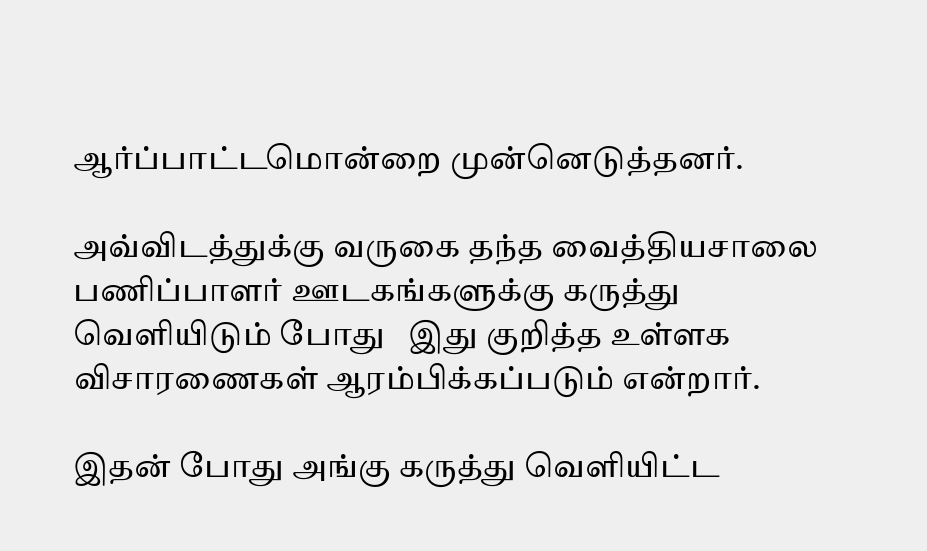ஆர்ப்பாட்டமொன்றை முன்னெடுத்தனர்.

அவ்விடத்துக்கு வருகை தந்த வைத்தியசாலை பணிப்பாளர் ஊடகங்களுக்கு கருத்து வெளியிடும் போது   இது குறித்த உள்ளக விசாரணைகள் ஆரம்பிக்கப்படும் என்றார்.

இதன் போது அங்கு கருத்து வெளியிட்ட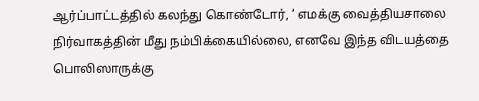ஆர்ப்பாட்டத்தில் கலந்து கொண்டோர், ‘ எமக்கு வைத்தியசாலை நிர்வாகத்தின் மீது நம்பிக்கையில்லை, எனவே இந்த விடயத்தை பொலிஸாருக்கு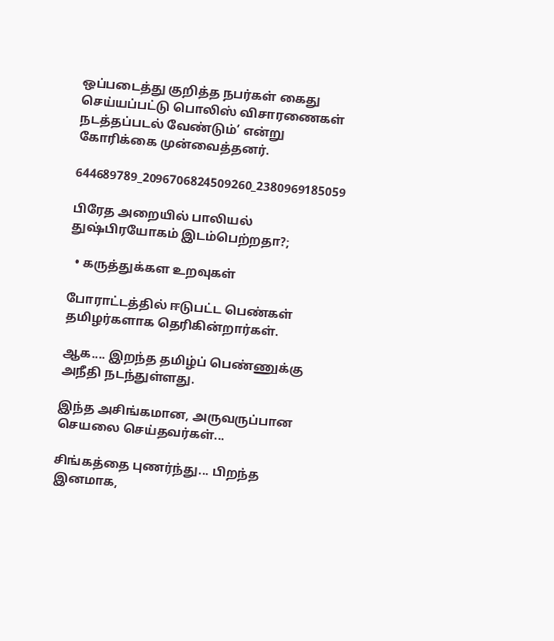ஒப்படைத்து குறித்த நபர்கள் கைது செய்யப்பட்டு பொலிஸ் விசாரணைகள் நடத்தப்படல் வேண்டும்’ என்று கோரிக்கை முன்வைத்தனர்.

644689789_2096706824509260_2380969185059

பிரேத அறையில் பாலியல் துஷ்பிரயோகம் இடம்பெற்றதா?;

  • கருத்துக்கள உறவுகள்

போராட்டத்தில் ஈடுபட்ட பெண்கள் தமிழர்களாக தெரிகின்றார்கள்.

ஆக.... இறந்த தமிழ்ப் பெண்ணுக்கு அநீதி நடந்துள்ளது.

இந்த அசிங்கமான, அருவருப்பான செயலை செய்தவர்கள்...

சிங்கத்தை புணர்ந்து... பிறந்த இனமாக,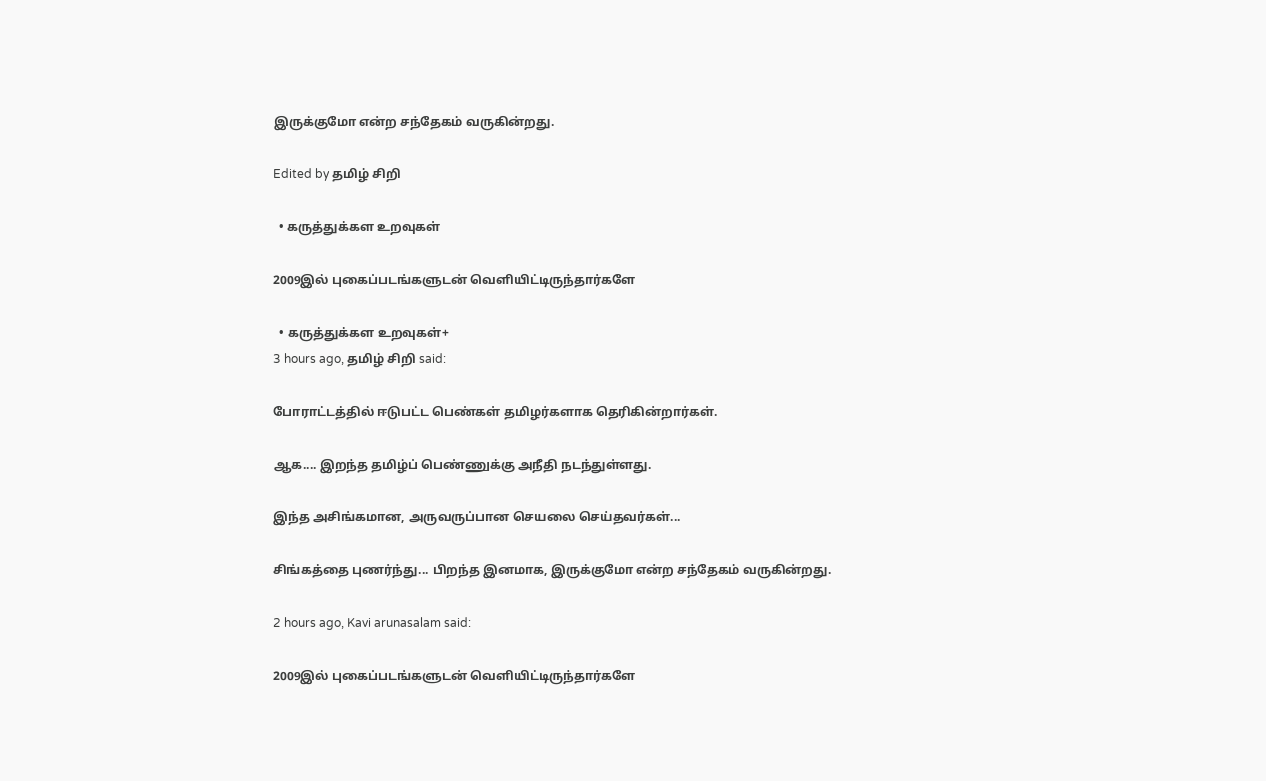இருக்குமோ என்ற சந்தேகம் வருகின்றது.

Edited by தமிழ் சிறி

  • கருத்துக்கள உறவுகள்

2009இல் புகைப்படங்களுடன் வெளியிட்டிருந்தார்களே

  • கருத்துக்கள உறவுகள்+
3 hours ago, தமிழ் சிறி said:

போராட்டத்தில் ஈடுபட்ட பெண்கள் தமிழர்களாக தெரிகின்றார்கள்.

ஆக.... இறந்த தமிழ்ப் பெண்ணுக்கு அநீதி நடந்துள்ளது.

இந்த அசிங்கமான, அருவருப்பான செயலை செய்தவர்கள்...

சிங்கத்தை புணர்ந்து... பிறந்த இனமாக, இருக்குமோ என்ற சந்தேகம் வருகின்றது.

2 hours ago, Kavi arunasalam said:

2009இல் புகைப்படங்களுடன் வெளியிட்டிருந்தார்களே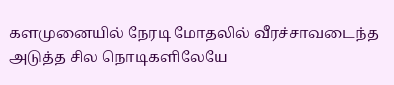களமுனையில் நேரடி மோதலில் வீரச்சாவடைந்த அடுத்த சில நொடிகளிலேயே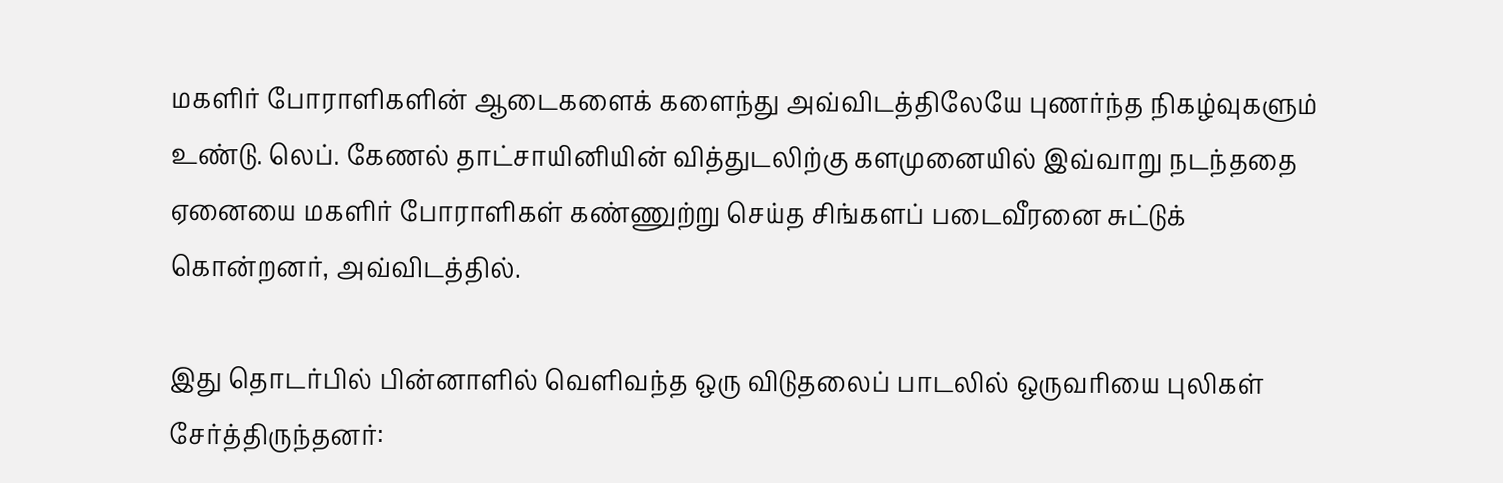மகளிர் போராளிகளின் ஆடைகளைக் களைந்து அவ்விடத்திலேயே புணர்ந்த நிகழ்வுகளும் உண்டு. லெப். கேணல் தாட்சாயினியின் வித்துடலிற்கு களமுனையில் இவ்வாறு நடந்ததை ஏனையை மகளிர் போராளிகள் கண்ணுற்று செய்த சிங்களப் படைவீரனை சுட்டுக் கொன்றனர், அவ்விடத்தில்.

இது தொடர்பில் பின்னாளில் வெளிவந்த ஒரு விடுதலைப் பாடலில் ஒருவரியை புலிகள் சேர்த்திருந்தனர்: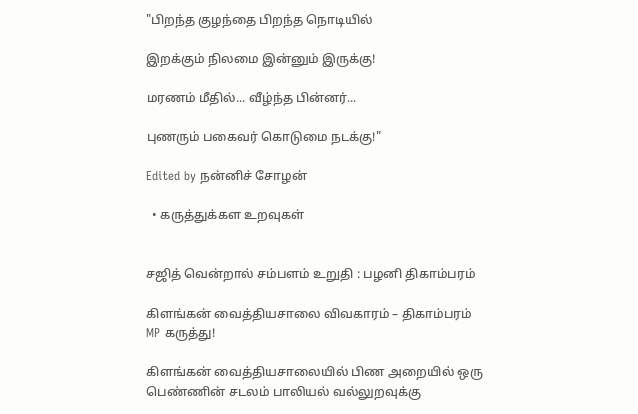"பிறந்த குழந்தை பிறந்த நொடியில்

இறக்கும் நிலமை இன்னும் இருக்கு!

மரணம் மீதில்... வீழ்ந்த பின்னர்...

புணரும் பகைவர் கொடுமை நடக்கு!"

Edited by நன்னிச் சோழன்

  • கருத்துக்கள உறவுகள்


சஜித் வென்றால் சம்பளம் உறுதி : பழனி திகாம்பரம்

கிளங்கன் வைத்தியசாலை விவகாரம் – திகாம்பரம் MP கருத்து!

கிளங்கன் வைத்தியசாலையில் பிண அறையில் ஒரு பெண்ணின் சடலம் பாலியல் வல்லுறவுக்கு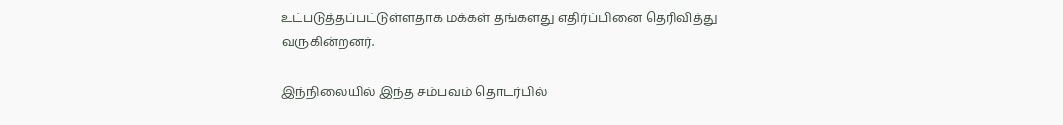உட்படுத்தப்பட்டுள்ளதாக மக்கள் தங்களது எதிர்ப்பினை தெரிவித்து வருகின்றனர்.

இந்நிலையில் இந்த சம்பவம் தொடர்பில்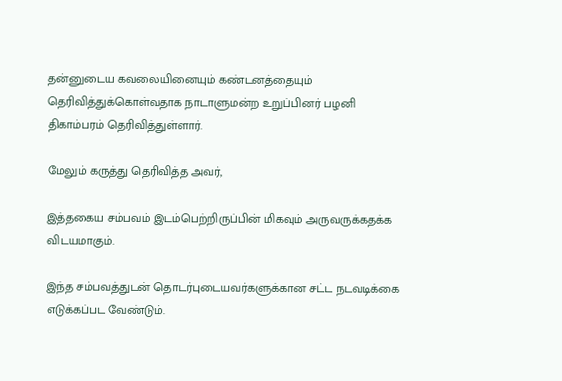தன்னுடைய கவலையினையும் கண்டனத்தையும் தெரிவித்துக்கொள்வதாக நாடாளுமன்ற உறுப்பினர் பழனி திகாம்பரம் தெரிவித்துள்ளார்.

மேலும் கருத்து தெரிவித்த அவர்,

இத்தகைய சம்பவம் இடம்பெற்றிருப்பின் மிகவும் அருவருக்கதக்க விடயமாகும்.

இந்த சம்பவத்துடன் தொடர்புடையவர்களுக்கான சட்ட நடவடிக்கை எடுக்கப்பட வேண்டும்.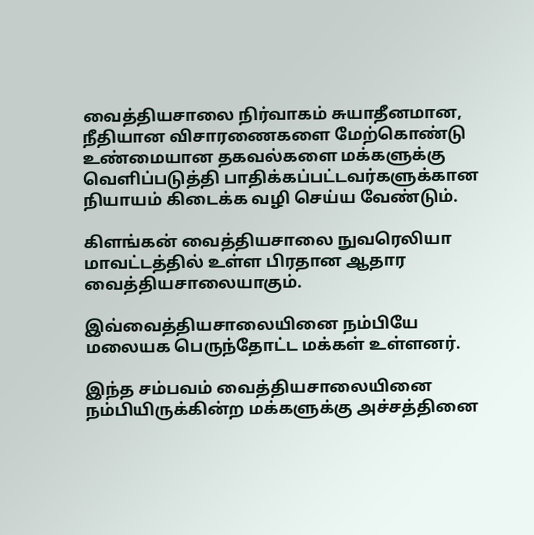வைத்தியசாலை நிர்வாகம் சுயாதீனமான, நீதியான விசாரணைகளை மேற்கொண்டு உண்மையான தகவல்களை மக்களுக்கு வெளிப்படுத்தி பாதிக்கப்பட்டவர்களுக்கான நியாயம் கிடைக்க வழி செய்ய வேண்டும்.

கிளங்கன் வைத்தியசாலை நுவரெலியா மாவட்டத்தில் உள்ள பிரதான ஆதார வைத்தியசாலையாகும்.

இவ்வைத்தியசாலையினை நம்பியே மலையக பெருந்தோட்ட மக்கள் உள்ளனர்.

இந்த சம்பவம் வைத்தியசாலையினை நம்பியிருக்கின்ற மக்களுக்கு அச்சத்தினை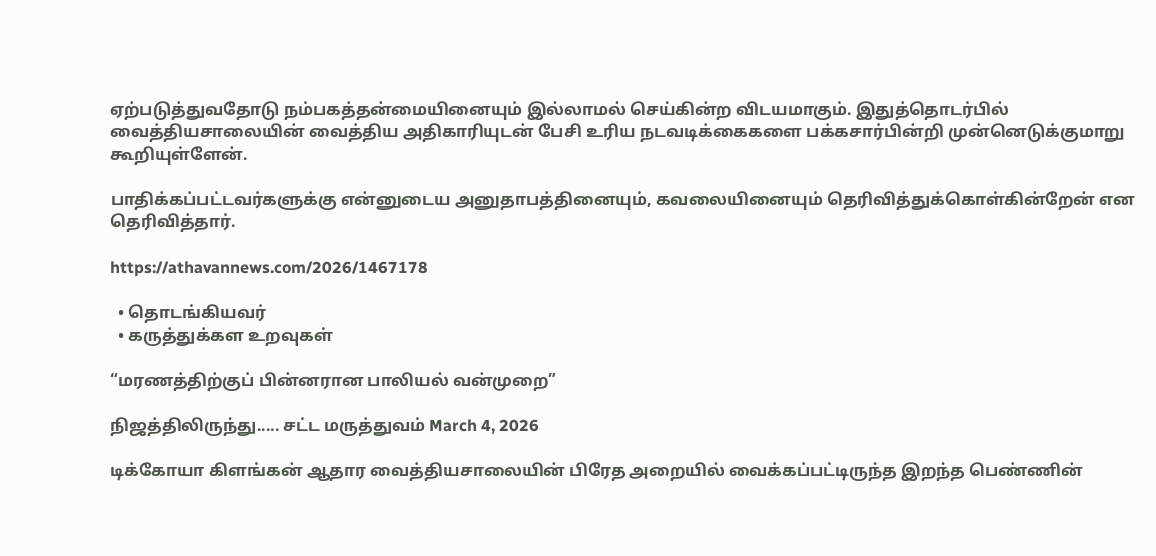ஏற்படுத்துவதோடு நம்பகத்தன்மையினையும் இல்லாமல் செய்கின்ற விடயமாகும். இதுத்தொடர்பில் வைத்தியசாலையின் வைத்திய அதிகாரியுடன் பேசி உரிய நடவடிக்கைகளை பக்கசார்பின்றி முன்னெடுக்குமாறு கூறியுள்ளேன்.

பாதிக்கப்பட்டவர்களுக்கு என்னுடைய அனுதாபத்தினையும், கவலையினையும் தெரிவித்துக்கொள்கின்றேன் என தெரிவித்தார்.

https://athavannews.com/2026/1467178

  • தொடங்கியவர்
  • கருத்துக்கள உறவுகள்

“மரணத்திற்குப் பின்னரான பாலியல் வன்முறை”

நிஜத்திலிருந்து..... சட்ட மருத்துவம் March 4, 2026

டிக்கோயா கிளங்கன் ஆதார வைத்தியசாலையின் பிரேத அறையில் வைக்கப்பட்டிருந்த இறந்த பெண்ணின்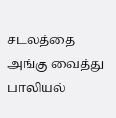சடலத்தை அங்கு வைத்து பாலியல்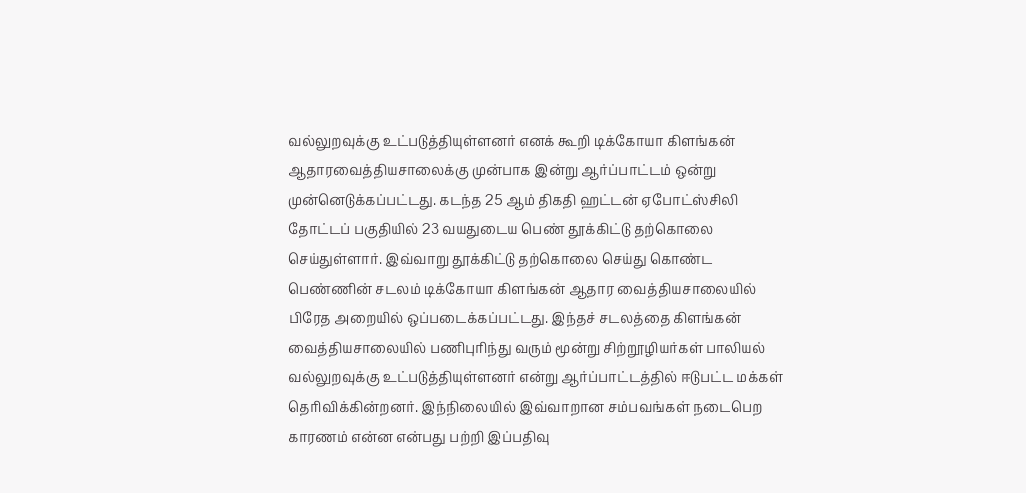வல்லுறவுக்கு உட்படுத்தியுள்ளனர் எனக் கூறி டிக்கோயா கிளங்கன் ஆதாரவைத்தியசாலைக்கு முன்பாக இன்று ஆர்ப்பாட்டம் ஒன்று முன்னெடுக்கப்பட்டது. கடந்த 25 ஆம் திகதி ஹட்டன் ஏபோட்ஸ்சிலி தோட்டப் பகுதியில் 23 வயதுடைய பெண் தூக்கிட்டு தற்கொலை செய்துள்ளார். இவ்வாறு தூக்கிட்டு தற்கொலை செய்து கொண்ட பெண்ணின் சடலம் டிக்கோயா கிளங்கன் ஆதார வைத்தியசாலையில் பிரேத அறையில் ஒப்படைக்கப்பட்டது. இந்தச் சடலத்தை கிளங்கன் வைத்தியசாலையில் பணிபுரிந்து வரும் மூன்று சிற்றூழியர்கள் பாலியல் வல்லுறவுக்கு உட்படுத்தியுள்ளனர் என்று ஆர்ப்பாட்டத்தில் ஈடுபட்ட மக்கள் தெரிவிக்கின்றனர். இந்நிலையில் இவ்வாறான சம்பவங்கள் நடைபெற காரணம் என்ன என்பது பற்றி இப்பதிவு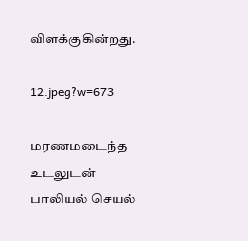விளக்குகின்றது.

12.jpeg?w=673

மரணமடைந்த உடலுடன் பாலியல் செயல்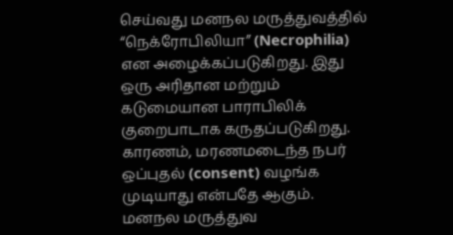செய்வது மனநல மருத்துவத்தில் “நெக்ரோபிலியா” (Necrophilia) என அழைக்கப்படுகிறது. இது ஒரு அரிதான மற்றும் கடுமையான பாராபிலிக் குறைபாடாக கருதப்படுகிறது. காரணம், மரணமடைந்த நபர் ஒப்புதல் (consent) வழங்க முடியாது என்பதே ஆகும். மனநல மருத்துவ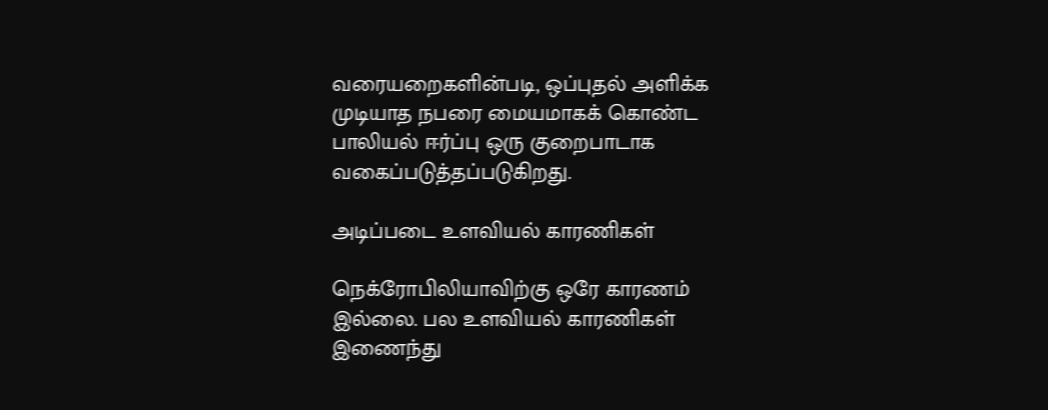வரையறைகளின்படி, ஒப்புதல் அளிக்க முடியாத நபரை மையமாகக் கொண்ட பாலியல் ஈர்ப்பு ஒரு குறைபாடாக வகைப்படுத்தப்படுகிறது.

அடிப்படை உளவியல் காரணிகள்

நெக்ரோபிலியாவிற்கு ஒரே காரணம் இல்லை. பல உளவியல் காரணிகள் இணைந்து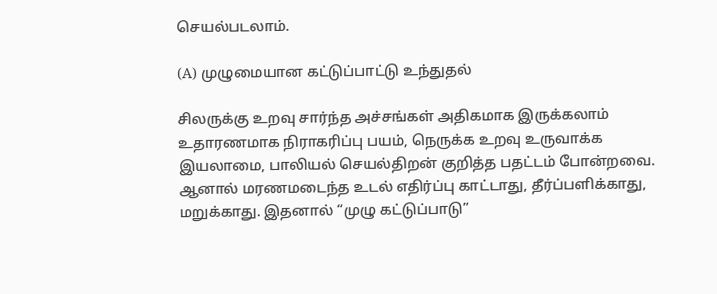செயல்படலாம்.

(A) முழுமையான கட்டுப்பாட்டு உந்துதல்

சிலருக்கு உறவு சார்ந்த அச்சங்கள் அதிகமாக இருக்கலாம் உதாரணமாக நிராகரிப்பு பயம், நெருக்க உறவு உருவாக்க இயலாமை, பாலியல் செயல்திறன் குறித்த பதட்டம் போன்றவை. ஆனால் மரணமடைந்த உடல் எதிர்ப்பு காட்டாது, தீர்ப்பளிக்காது, மறுக்காது. இதனால் “முழு கட்டுப்பாடு”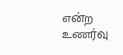என்ற உணர்வு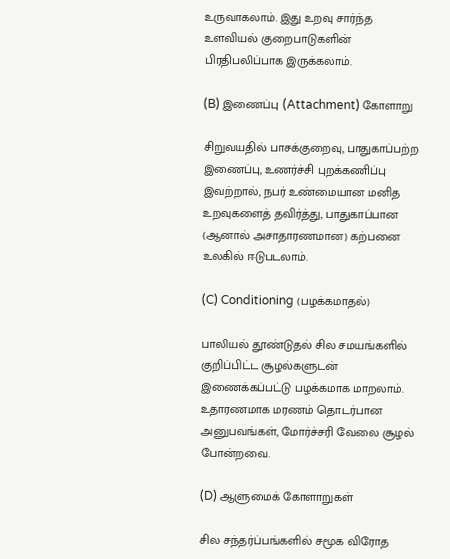உருவாகலாம். இது உறவு சார்ந்த உளவியல் குறைபாடுகளின் பிரதிபலிப்பாக இருக்கலாம்.

(B) இணைப்பு (Attachment) கோளாறு

சிறுவயதில் பாசக்குறைவு, பாதுகாப்பற்ற இணைப்பு, உணர்ச்சி புறக்கணிப்பு இவற்றால், நபர் உண்மையான மனித உறவுகளைத் தவிர்த்து, பாதுகாப்பான (ஆனால் அசாதாரணமான) கற்பனை உலகில் ஈடுபடலாம்.

(C) Conditioning (பழக்கமாதல்)

பாலியல் தூண்டுதல் சில சமயங்களில் குறிப்பிட்ட சூழல்களுடன் இணைக்கப்பட்டு பழக்கமாக மாறலாம். உதாரணமாக மரணம் தொடர்பான அனுபவங்கள், மோர்ச்சரி வேலை சூழல் போன்றவை.

(D) ஆளுமைக் கோளாறுகள்

சில சந்தர்ப்பங்களில் சமூக விரோத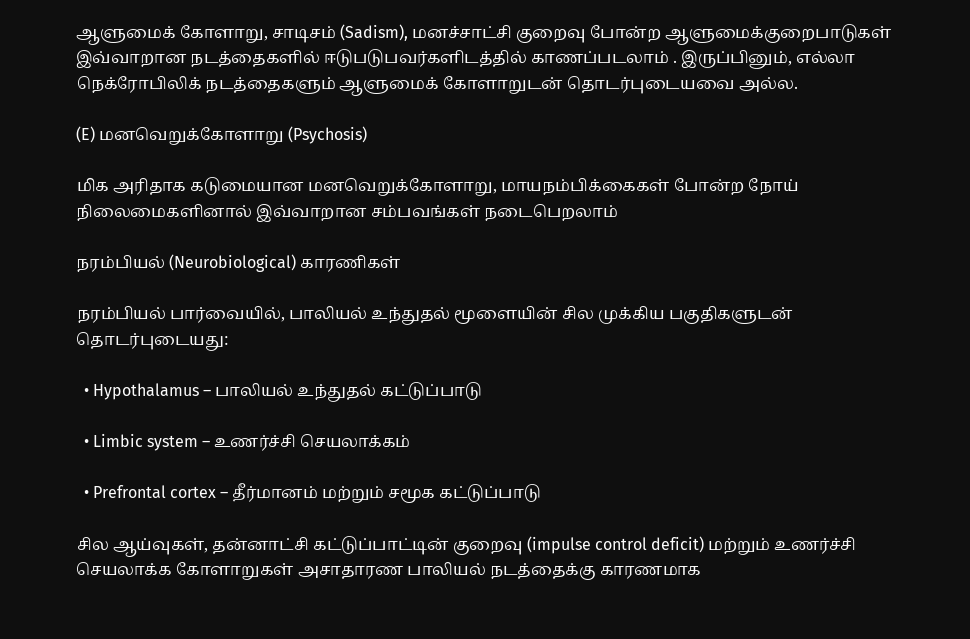ஆளுமைக் கோளாறு, சாடிசம் (Sadism), மனச்சாட்சி குறைவு போன்ற ஆளுமைக்குறைபாடுகள் இவ்வாறான நடத்தைகளில் ஈடுபடுபவர்களிடத்தில் காணப்படலாம் . இருப்பினும், எல்லா நெக்ரோபிலிக் நடத்தைகளும் ஆளுமைக் கோளாறுடன் தொடர்புடையவை அல்ல.

(E) மனவெறுக்கோளாறு (Psychosis)

மிக அரிதாக கடுமையான மனவெறுக்கோளாறு, மாயநம்பிக்கைகள் போன்ற நோய் நிலைமைகளினால் இவ்வாறான சம்பவங்கள் நடைபெறலாம்

நரம்பியல் (Neurobiological) காரணிகள்

நரம்பியல் பார்வையில், பாலியல் உந்துதல் மூளையின் சில முக்கிய பகுதிகளுடன் தொடர்புடையது:

  • Hypothalamus – பாலியல் உந்துதல் கட்டுப்பாடு

  • Limbic system – உணர்ச்சி செயலாக்கம்

  • Prefrontal cortex – தீர்மானம் மற்றும் சமூக கட்டுப்பாடு

சில ஆய்வுகள், தன்னாட்சி கட்டுப்பாட்டின் குறைவு (impulse control deficit) மற்றும் உணர்ச்சி செயலாக்க கோளாறுகள் அசாதாரண பாலியல் நடத்தைக்கு காரணமாக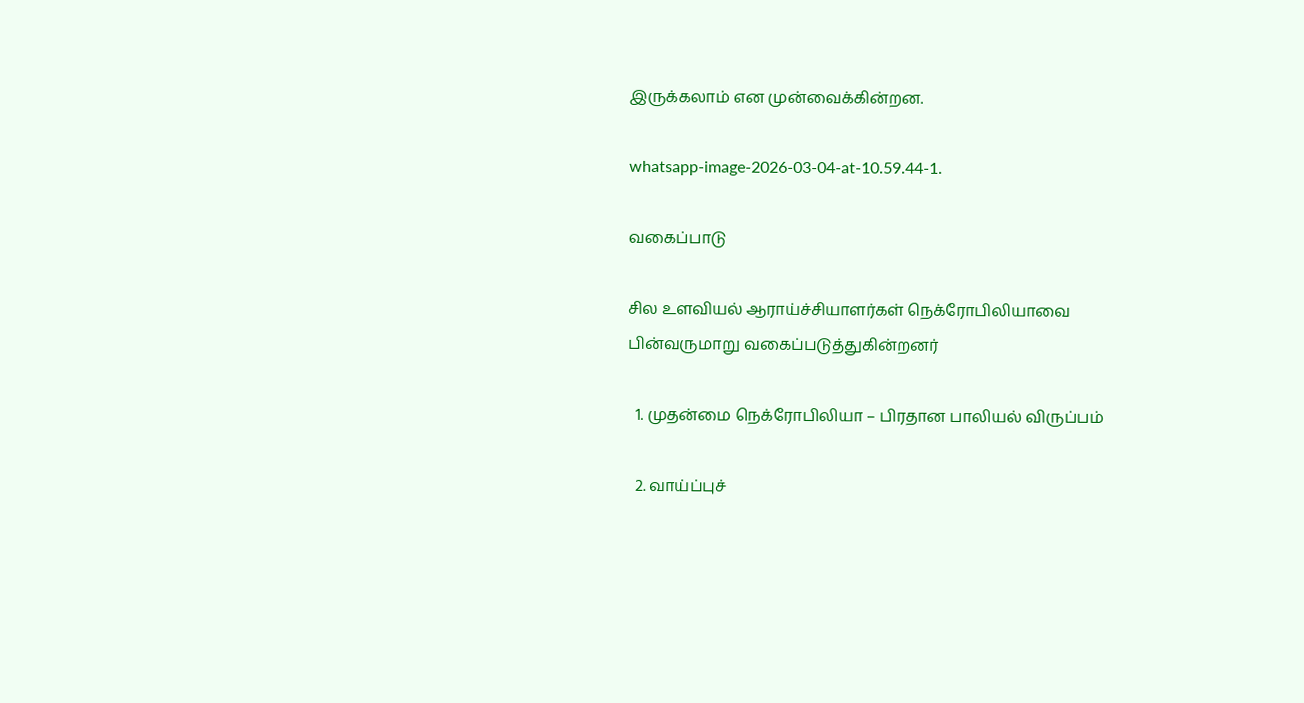இருக்கலாம் என முன்வைக்கின்றன.

whatsapp-image-2026-03-04-at-10.59.44-1.

வகைப்பாடு

சில உளவியல் ஆராய்ச்சியாளர்கள் நெக்ரோபிலியாவை பின்வருமாறு வகைப்படுத்துகின்றனர்

  1. முதன்மை நெக்ரோபிலியா – பிரதான பாலியல் விருப்பம்

  2. வாய்ப்புச்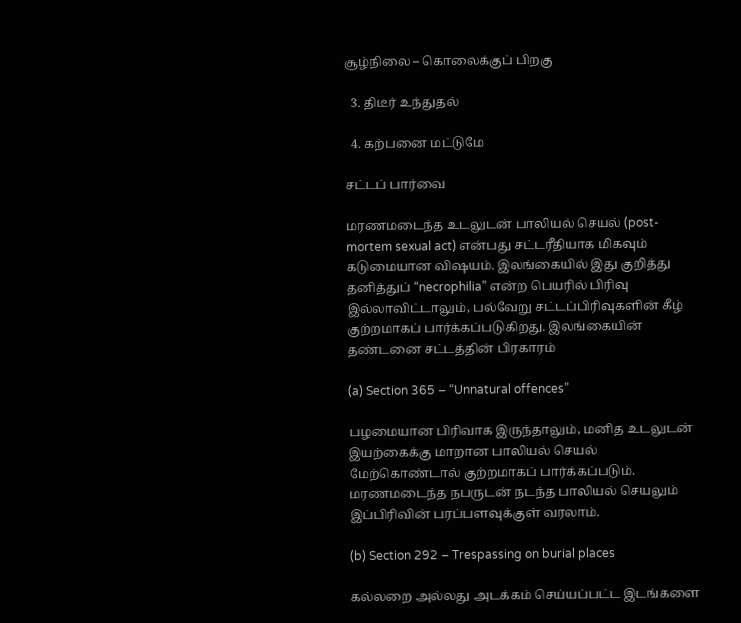சூழ்நிலை – கொலைக்குப் பிறகு

  3. திடீர் உந்துதல்

  4. கற்பனை மட்டுமே

சட்டப் பார்வை

மரணமடைந்த உடலுடன் பாலியல் செயல் (post-mortem sexual act) என்பது சட்டரீதியாக மிகவும் கடுமையான விஷயம். இலங்கையில் இது குறித்து தனித்துப் “necrophilia” என்ற பெயரில் பிரிவு இல்லாவிட்டாலும், பல்வேறு சட்டப்பிரிவுகளின் கீழ் குற்றமாகப் பார்க்கப்படுகிறது. இலங்கையின் தண்டனை சட்டத்தின் பிரகாரம்

(a) Section 365 – “Unnatural offences”

பழமையான பிரிவாக இருந்தாலும், மனித உடலுடன் இயற்கைக்கு மாறான பாலியல் செயல் மேற்கொண்டால் குற்றமாகப் பார்க்கப்படும். மரணமடைந்த நபருடன் நடந்த பாலியல் செயலும் இப்பிரிவின் பரப்பளவுக்குள் வரலாம்.

(b) Section 292 – Trespassing on burial places

கல்லறை அல்லது அடக்கம் செய்யப்பட்ட இடங்களை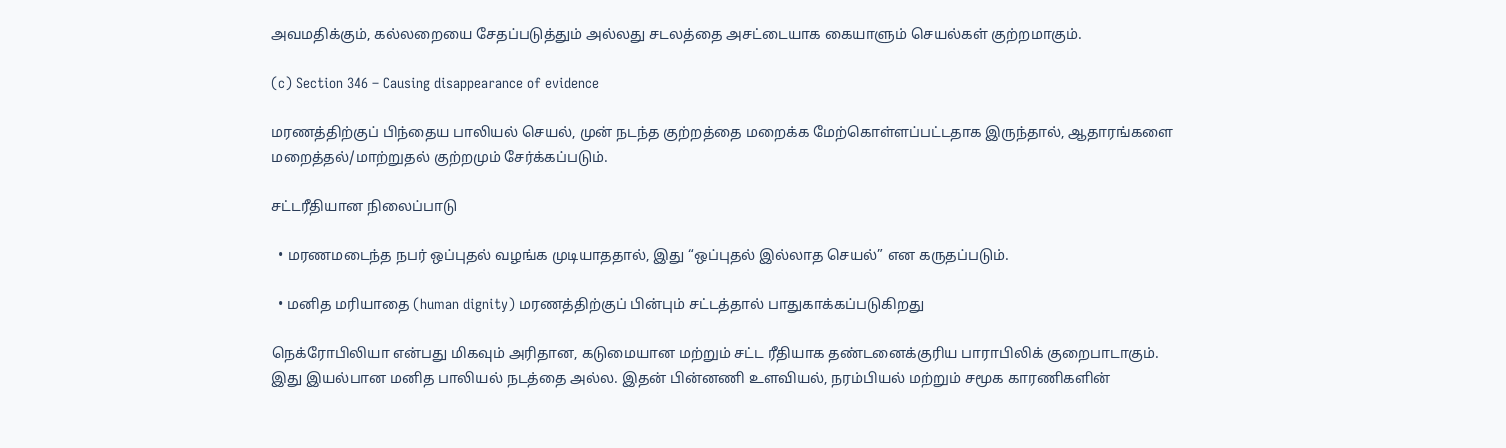அவமதிக்கும், கல்லறையை சேதப்படுத்தும் அல்லது சடலத்தை அசட்டையாக கையாளும் செயல்கள் குற்றமாகும்.

(c) Section 346 – Causing disappearance of evidence

மரணத்திற்குப் பிந்தைய பாலியல் செயல், முன் நடந்த குற்றத்தை மறைக்க மேற்கொள்ளப்பட்டதாக இருந்தால், ஆதாரங்களை மறைத்தல்/மாற்றுதல் குற்றமும் சேர்க்கப்படும்.

சட்டரீதியான நிலைப்பாடு

  • மரணமடைந்த நபர் ஒப்புதல் வழங்க முடியாததால், இது “ஒப்புதல் இல்லாத செயல்” என கருதப்படும்.

  • மனித மரியாதை (human dignity) மரணத்திற்குப் பின்பும் சட்டத்தால் பாதுகாக்கப்படுகிறது

நெக்ரோபிலியா என்பது மிகவும் அரிதான, கடுமையான மற்றும் சட்ட ரீதியாக தண்டனைக்குரிய பாராபிலிக் குறைபாடாகும். இது இயல்பான மனித பாலியல் நடத்தை அல்ல. இதன் பின்னணி உளவியல், நரம்பியல் மற்றும் சமூக காரணிகளின்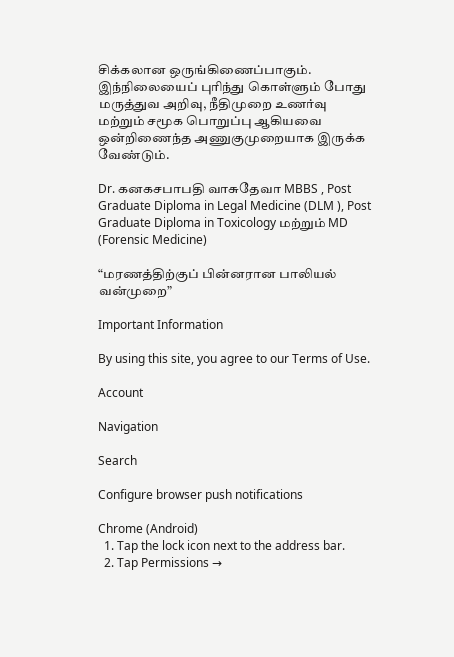சிக்கலான ஒருங்கிணைப்பாகும். இந்நிலையைப் புரிந்து கொள்ளும் போது மருத்துவ அறிவு, நீதிமுறை உணர்வு மற்றும் சமூக பொறுப்பு ஆகியவை ஒன்றிணைந்த அணுகுமுறையாக இருக்க வேண்டும்.

Dr. கனகசபாபதி வாசுதேவா MBBS , Post Graduate Diploma in Legal Medicine (DLM ), Post Graduate Diploma in Toxicology மற்றும் MD (Forensic Medicine)

“மரணத்திற்குப் பின்னரான பாலியல் வன்முறை”

Important Information

By using this site, you agree to our Terms of Use.

Account

Navigation

Search

Configure browser push notifications

Chrome (Android)
  1. Tap the lock icon next to the address bar.
  2. Tap Permissions →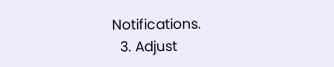Notifications.
  3. Adjust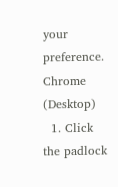your preference.
Chrome (Desktop)
  1. Click the padlock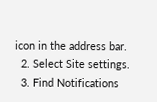icon in the address bar.
  2. Select Site settings.
  3. Find Notifications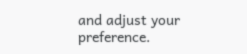and adjust your preference.